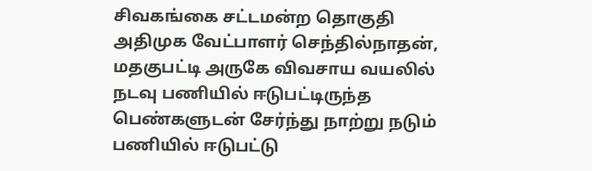சிவகங்கை சட்டமன்ற தொகுதி அதிமுக வேட்பாளர் செந்தில்நாதன், மதகுபட்டி அருகே விவசாய வயலில் நடவு பணியில் ஈடுபட்டிருந்த பெண்களுடன் சேர்ந்து நாற்று நடும் பணியில் ஈடுபட்டு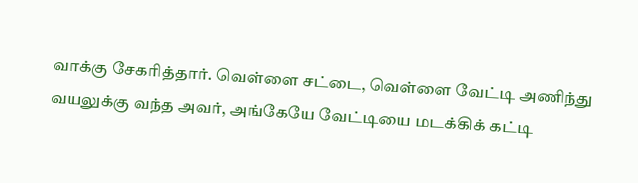வாக்கு சேகரித்தார். வெள்ளை சட்டை, வெள்ளை வேட்டி அணிந்து வயலுக்கு வந்த அவர், அங்கேயே வேட்டியை மடக்கிக் கட்டி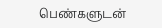பெண்களுடன்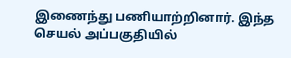இணைந்து பணியாற்றினார். இந்த செயல் அப்பகுதியில்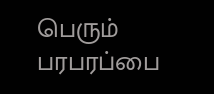பெரும் பரபரப்பை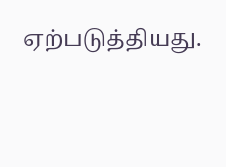ஏற்படுத்தியது.